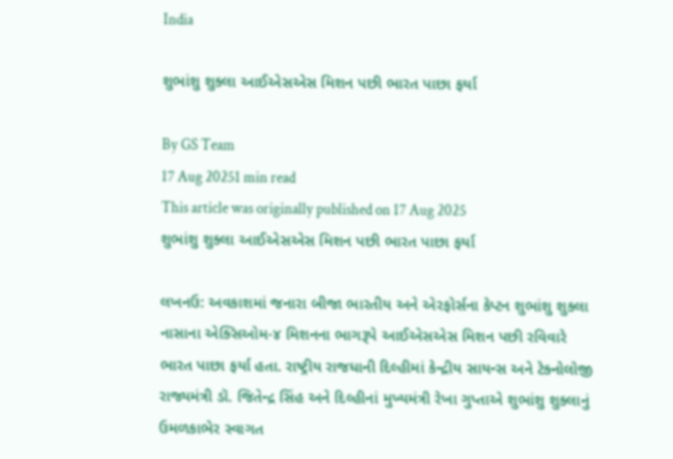India

શુભાંશુ શુક્લા આઈએસએસ મિશન પછી ભારત પાછા ફર્યા

By GS Team
17 Aug 20251 min read
This article was originally published on 17 Aug 2025
શુભાંશુ શુક્લા આઈએસએસ મિશન પછી ભારત પાછા ફર્યા

લખનઉ: અવકાશમાં જનારા બીજા ભારતીય અને એરફોર્સના કેપ્ટન શુભાંશુ શુક્લા નાસાના એક્સિઓમ-૪ મિશનના ભાગરૂપે આઈએસએસ મિશન પછી રવિવારે ભારત પાછા ફર્યા હતા. રાષ્ટ્રીય રાજધાની દિલ્હીમાં કેન્દ્રીય સાયન્સ અને ટેક્નોલોજી રાજ્યમંત્રી ડૉ. જિતેન્દ્ર સિંહ અને દિલ્હીનાં મુખ્યમંત્રી રેખા ગુપ્તાએ શુભાંશુ શુક્લાનું ઉમળકાભેર સ્વાગત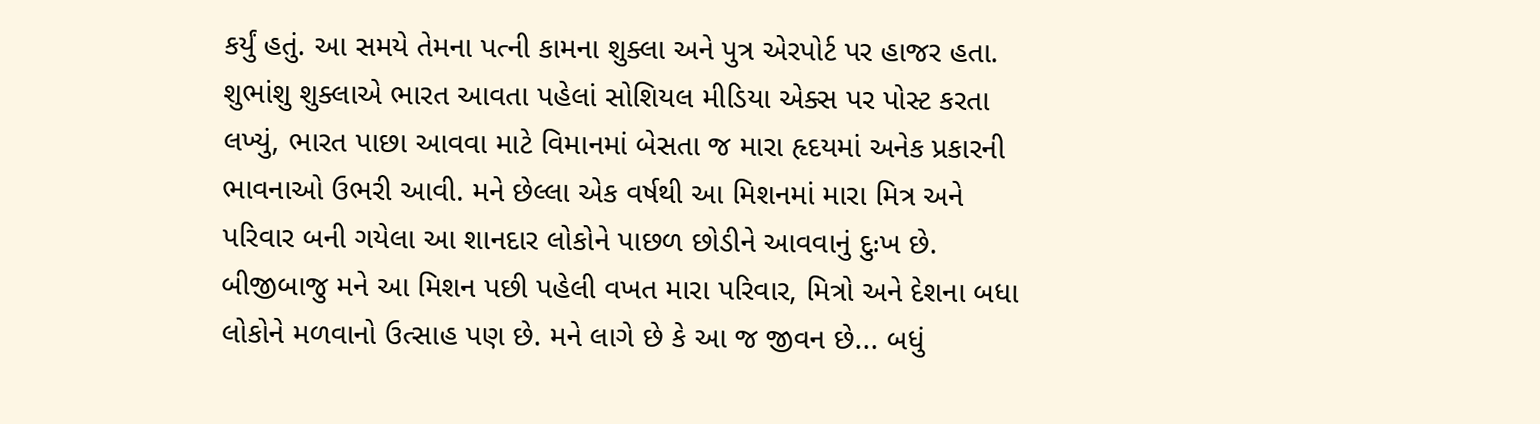કર્યું હતું. આ સમયે તેમના પત્ની કામના શુક્લા અને પુત્ર એરપોર્ટ પર હાજર હતા. શુભાંશુ શુક્લાએ ભારત આવતા પહેલાં સોશિયલ મીડિયા એક્સ પર પોસ્ટ કરતા લખ્યું, ભારત પાછા આવવા માટે વિમાનમાં બેસતા જ મારા હૃદયમાં અનેક પ્રકારની ભાવનાઓ ઉભરી આવી. મને છેલ્લા એક વર્ષથી આ મિશનમાં મારા મિત્ર અને પરિવાર બની ગયેલા આ શાનદાર લોકોને પાછળ છોડીને આવવાનું દુઃખ છે. બીજીબાજુ મને આ મિશન પછી પહેલી વખત મારા પરિવાર, મિત્રો અને દેશના બધા લોકોને મળવાનો ઉત્સાહ પણ છે. મને લાગે છે કે આ જ જીવન છે... બધું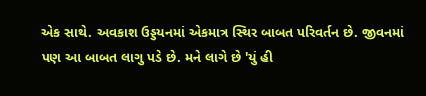એક સાથે. અવકાશ ઉડ્ડયનમાં એકમાત્ર સ્થિર બાબત પરિવર્તન છે. જીવનમાં પણ આ બાબત લાગુ પડે છે. મને લાગે છે 'યું હી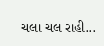ચલા ચલ રાહી...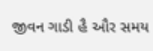જીવન ગાડી હૈ ઔર સમય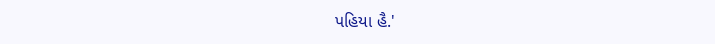પહિયા હૈ.'